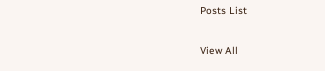Posts List

View All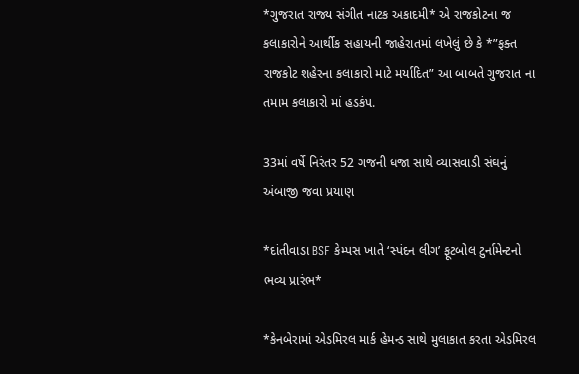*ગુજરાત રાજ્ય સંગીત નાટક અકાદમી* એ રાજકોટના જ કલાકારોને આર્થીક સહાયની જાહેરાતમાં લખેલું છે કે *”ફક્ત રાજકોટ શહેરના કલાકારો માટે મર્યાદિત” આ બાબતે ગુજરાત ના તમામ કલાકારો માં હડકંપ.

33માં વર્ષે નિરંતર 52 ગજની ધજા સાથે વ્યાસવાડી સંઘનું અંબાજી જવા પ્રયાણ

*દાંતીવાડા BSF કેમ્પસ ખાતે ‘સ્પંદન લીગ’ ફૂટબોલ ટુર્નામેન્ટનો ભવ્ય પ્રારંભ*

*કેનબેરામાં એડમિરલ માર્ક હેમન્ડ સાથે મુલાકાત કરતા એડમિરલ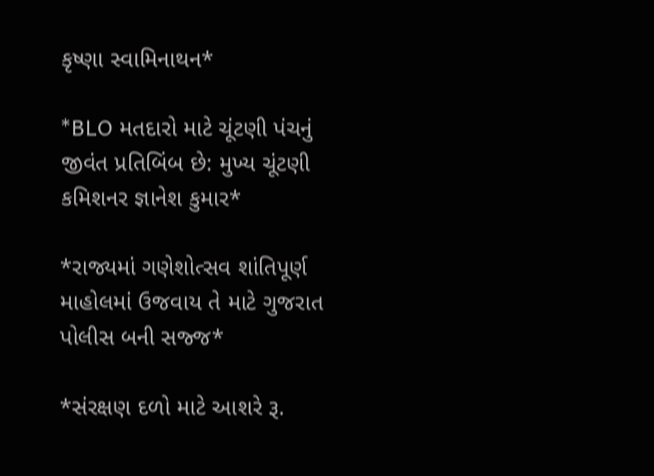કૃષ્ણા સ્વામિનાથન*

*BLO મતદારો માટે ચૂંટણી પંચનું જીવંત પ્રતિબિંબ છે: મુખ્ય ચૂંટણી કમિશનર જ્ઞાનેશ કુમાર*

*રાજ્યમાં ગણેશોત્સવ શાંતિપૂર્ણ માહોલમાં ઉજવાય તે માટે ગુજરાત પોલીસ બની સજ્જ*

*સંરક્ષણ દળો માટે આશરે રૂ.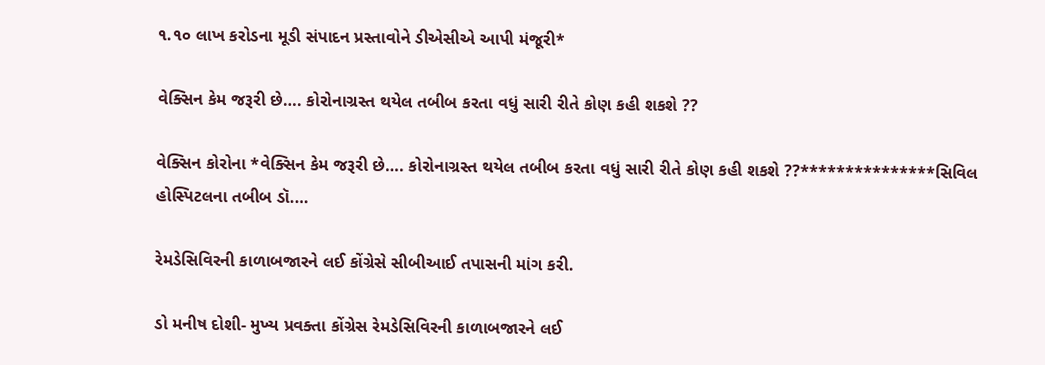૧.૧૦ લાખ કરોડના મૂડી સંપાદન પ્રસ્તાવોને ડીએસીએ આપી મંજૂરી*

વેક્સિન કેમ જરૂરી છે…. કોરોનાગ્રસ્ત થયેલ તબીબ કરતા વધું સારી રીતે કોણ કહી શકશે ??

વેક્સિન કોરોના *વેક્સિન કેમ જરૂરી છે…. કોરોનાગ્રસ્ત થયેલ તબીબ કરતા વધું સારી રીતે કોણ કહી શકશે ??***************સિવિલ હોસ્પિટલના તબીબ ડૉ.…

રેમડેસિવિરની કાળાબજારને લઈ કોંગ્રેસે સીબીઆઈ તપાસની માંગ કરી.

ડો મનીષ દોશી- મુખ્ય પ્રવક્તા કોંગ્રેસ રેમડેસિવિરની કાળાબજારને લઈ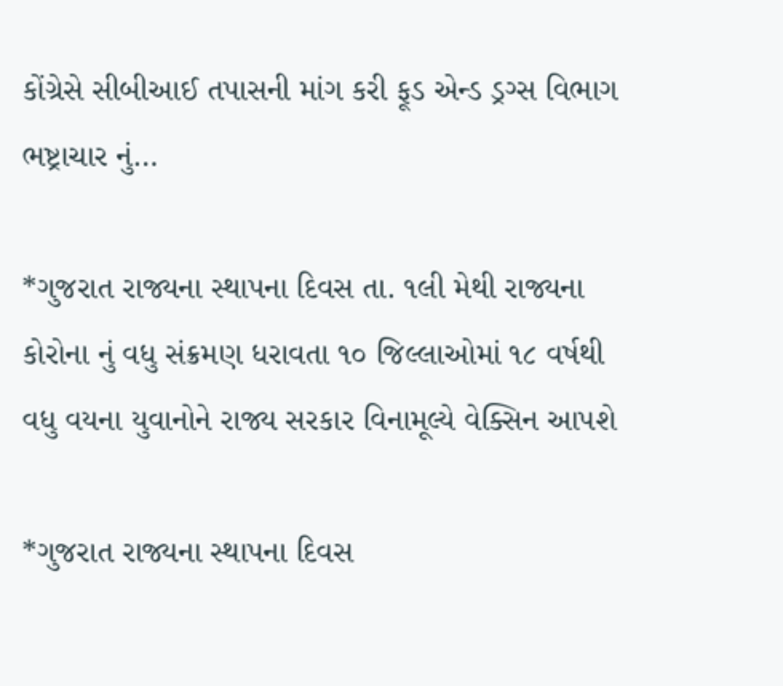કોંગ્રેસે સીબીઆઈ તપાસની માંગ કરી ફૂડ એન્ડ ડ્રગ્સ વિભાગ ભષ્ટ્રાચાર નું…

*ગુજરાત રાજ્યના સ્થાપના દિવસ તા. ૧લી મેથી રાજ્યના કોરોના નું વધુ સંક્રમણ ધરાવતા ૧૦ જિલ્લાઓમાં ૧૮ વર્ષથી વધુ વયના યુવાનોને રાજ્ય સરકાર વિનામૂલ્યે વેક્સિન આપશે

*ગુજરાત રાજ્યના સ્થાપના દિવસ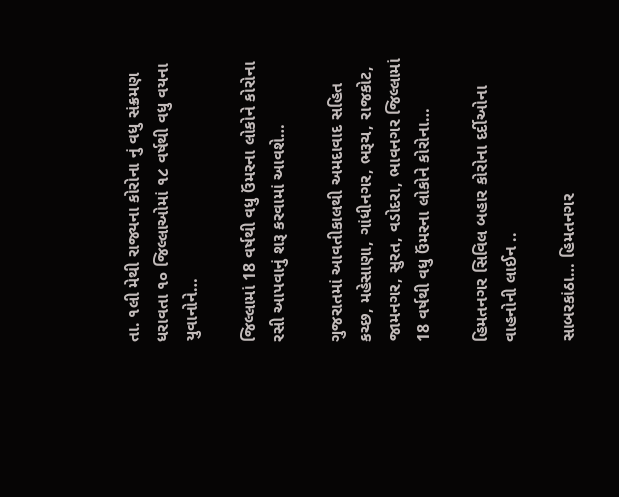તા. ૧લી મેથી રાજ્યના કોરોના નું વધુ સંક્રમણ ધરાવતા ૧૦ જિલ્લાઓમાં ૧૮ વર્ષથી વધુ વયના યુવાનોને…

જિલ્લામાં 18 વર્ષથી વધુ ઉંમરના લોકોને કોરોના રસી આપવાનું શરૂ કરવામાં આવશે…

ગુજરાતમાં આવતીકાલથી અમદાવાદ સહિત કચ્છ, મહેસાણા, ગાંધીનગર, ભરૂચ, રાજકોટ, જામનગર, સુરત, વડોદરા, ભાવનગર જિલ્લામાં 18 વર્ષથી વધુ ઉંમરના લોકોને કોરોના…

હિમતનગર સિવિલ બહાર કોરોના દર્દીઓના વાહનોની લાઈન ..

સાબરકાંઠા… હિમતનગર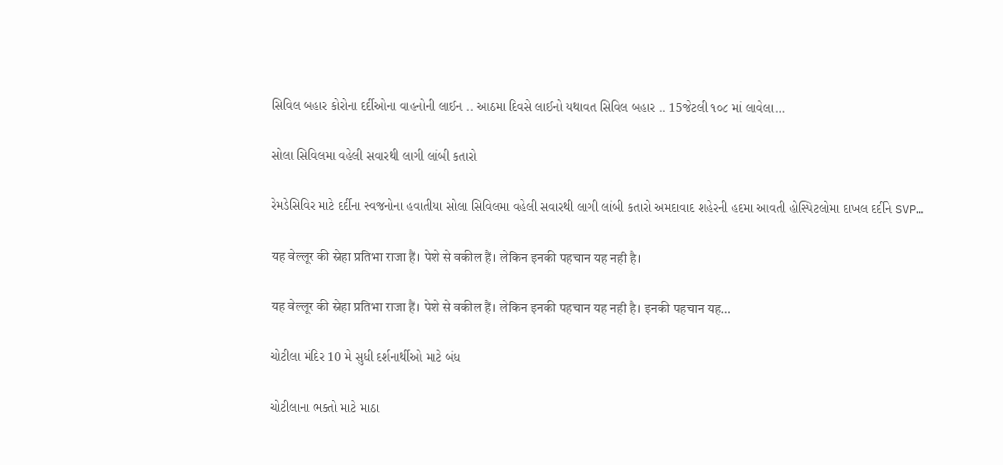સિવિલ બહાર કોરોના દર્દીઓના વાહનોની લાઈન .. આઠમા દિવસે લાઈનો યથાવત સિવિલ બહાર .. 15જેટલી ૧૦૮ માં લાવેલા…

સોલા સિવિલમા વહેલી સવારથી લાગી લાંબી કતારો

રેમડેસિવિર માટે દર્દીના સ્વજનોના હવાતીયા સોલા સિવિલમા વહેલી સવારથી લાગી લાંબી કતારો અમદાવાદ શહેરની હદમા આવતી હોસ્પિટલોમા દાખલ દર્દીને SVP…

यह वेल्लूर की स्नेहा प्रतिभा राजा हैं। पेशे से वकील हैं। लेकिन इनकी पहचान यह नही है।

यह वेल्लूर की स्नेहा प्रतिभा राजा हैं। पेशे से वकील हैं। लेकिन इनकी पहचान यह नही है। इनकी पहचान यह…

ચોટીલા મંદિર 10 મે સુધી દર્શનાર્થીઓ માટે બંધ

ચોટીલાના ભક્તો માટે માઠા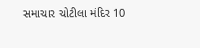સમાચાર ચોટીલા મંદિર 10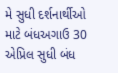મે સુધી દર્શનાર્થીઓ માટે બંધઅગાઉ 30 એપ્રિલ સુધી બંધ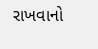રાખવાનો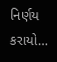નિર્ણય કરાયો…